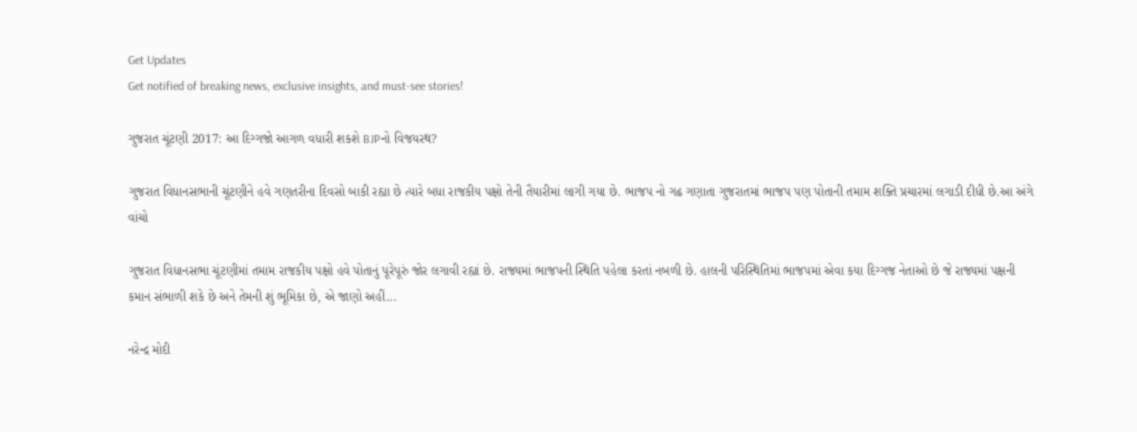Get Updates
Get notified of breaking news, exclusive insights, and must-see stories!

ગુજરાત ચૂંટણી 2017: આ દિગ્ગજો આગળ વધારી શકશે BJPનો વિજયરથ?

ગુજરાત વિધાનસભાની ચૂંટણીને હવે ગણતરીના દિવસો બાકી રહ્યા છે ત્યારે બધા રાજકીય પક્ષો તેની તૈયારીમાં લાગી ગયા છે. ભાજપ નો ગઢ ગણાતા ગુજરાતમાં ભાજપ પણ પોતાની તમામ શક્તિ પ્રચારમાં લગાડી દીધી છે.આ અંગે વાંચો

ગુજરાત વિધાનસભા ચૂંટણીમાં તમામ રાજકીય પક્ષો હવે પોતાનું પૂરેપૂરું જોર લગાવી રહ્યાં છે. રાજ્યમાં ભાજપની સ્થિતિ પહેલા કરતાં નબળી છે. હાલની પરિસ્થિતિમાં ભાજપમાં એવા કયા દિગ્ગજ નેતાઓ છે જે રાજ્યમાં પક્ષની કમાન સંભાળી શકે છે અને તેમની શું ભૂમિકા છે, એ જાણો અહીં...

નરેન્દ્ર મોદી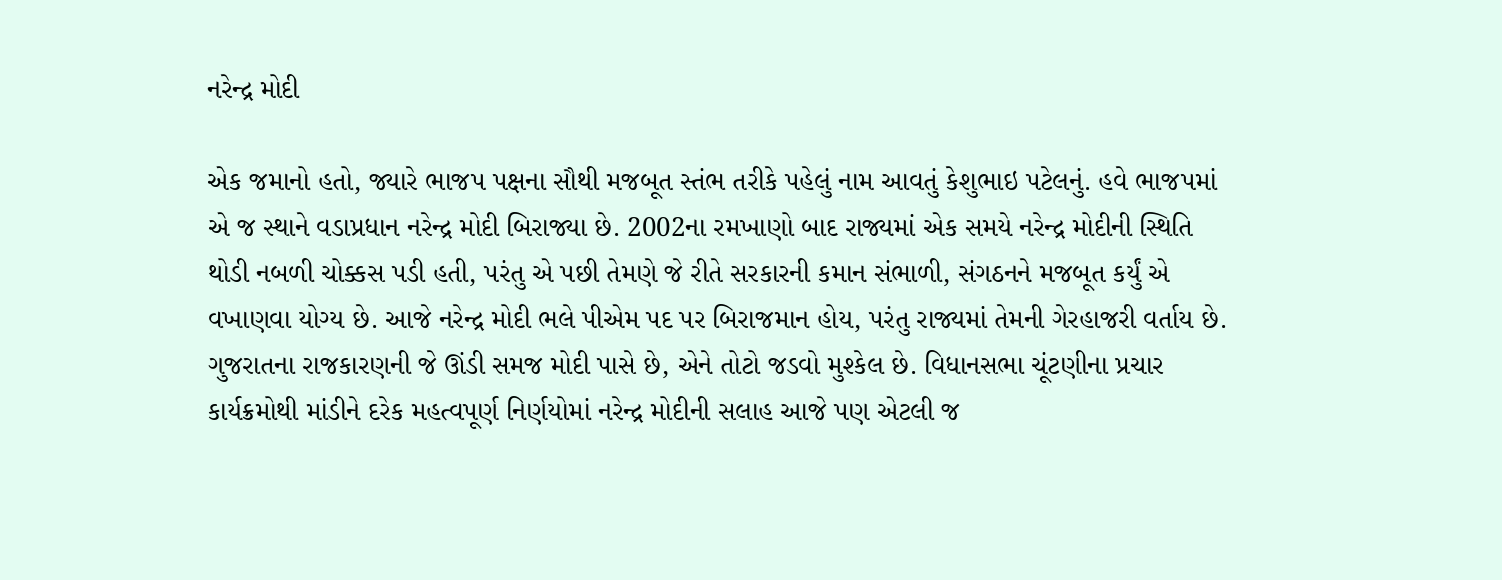નરેન્દ્ર મોદી

એક જમાનો હતો, જ્યારે ભાજપ પક્ષના સૌથી મજબૂત સ્તંભ તરીકે પહેલું નામ આવતું કેશુભાઇ પટેલનું. હવે ભાજપમાં એ જ સ્થાને વડાપ્રધાન નરેન્દ્ર મોદી બિરાજ્યા છે. 2002ના રમખાણો બાદ રાજ્યમાં એક સમયે નરેન્દ્ર મોદીની સ્થિતિ થોડી નબળી ચોક્કસ પડી હતી, પરંતુ એ પછી તેમણે જે રીતે સરકારની કમાન સંભાળી, સંગઠનને મજબૂત કર્યું એ વખાણવા યોગ્ય છે. આજે નરેન્દ્ર મોદી ભલે પીએમ પદ પર બિરાજમાન હોય, પરંતુ રાજ્યમાં તેમની ગેરહાજરી વર્તાય છે. ગુજરાતના રાજકારણની જે ઊંડી સમજ મોદી પાસે છે, એને તોટો જડવો મુશ્કેલ છે. વિધાનસભા ચૂંટણીના પ્રચાર કાર્યક્રમોથી માંડીને દરેક મહત્વપૂર્ણ નિર્ણયોમાં નરેન્દ્ર મોદીની સલાહ આજે પણ એટલી જ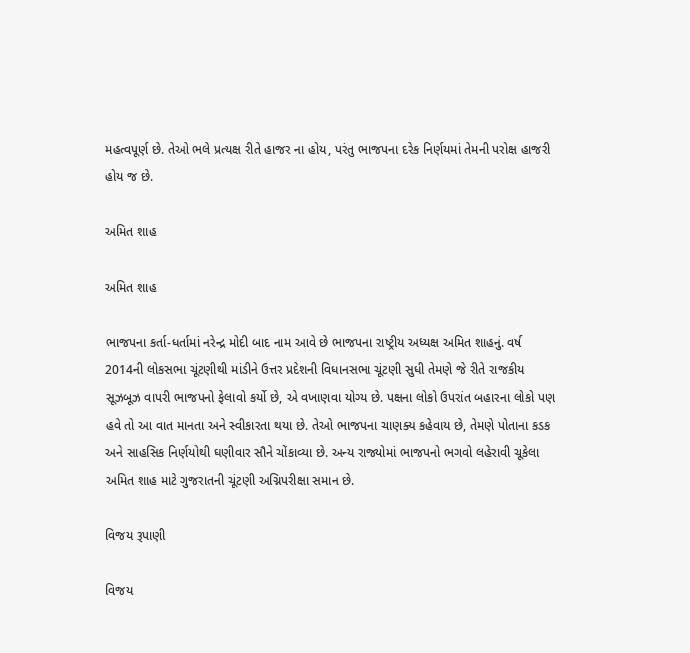મહત્વપૂર્ણ છે. તેઓ ભલે પ્રત્યક્ષ રીતે હાજર ના હોય, પરંતુ ભાજપના દરેક નિર્ણયમાં તેમની પરોક્ષ હાજરી હોય જ છે.

અમિત શાહ

અમિત શાહ

ભાજપના કર્તા-ધર્તામાં નરેન્દ્ર મોદી બાદ નામ આવે છે ભાજપના રાષ્ટ્રીય અધ્યક્ષ અમિત શાહનું. વર્ષ 2014ની લોકસભા ચૂંટણીથી માંડીને ઉત્તર પ્રદેશની વિધાનસભા ચૂંટણી સુધી તેમણે જે રીતે રાજકીય સૂઝબૂઝ વાપરી ભાજપનો ફેલાવો કર્યો છે, એ વખાણવા યોગ્ય છે. પક્ષના લોકો ઉપરાંત બહારના લોકો પણ હવે તો આ વાત માનતા અને સ્વીકારતા થયા છે. તેઓ ભાજપના ચાણક્ય કહેવાય છે, તેમણે પોતાના કડક અને સાહસિક નિર્ણયોથી ઘણીવાર સૌને ચોંકાવ્યા છે. અન્ય રાજ્યોમાં ભાજપનો ભગવો લહેરાવી ચૂકેલા અમિત શાહ માટે ગુજરાતની ચૂંટણી અગ્નિપરીક્ષા સમાન છે.

વિજય રૂપાણી

વિજય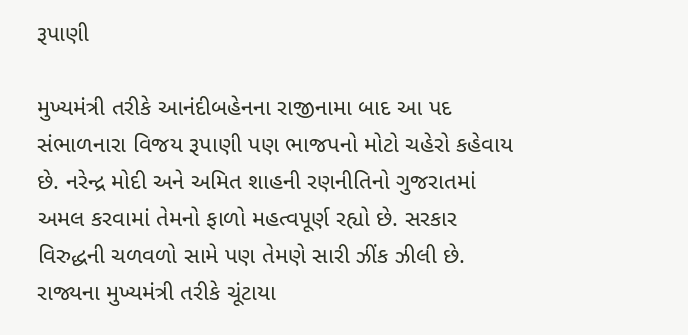રૂપાણી

મુખ્યમંત્રી તરીકે આનંદીબહેનના રાજીનામા બાદ આ પદ સંભાળનારા વિજય રૂપાણી પણ ભાજપનો મોટો ચહેરો કહેવાય છે. નરેન્દ્ર મોદી અને અમિત શાહની રણનીતિનો ગુજરાતમાં અમલ કરવામાં તેમનો ફાળો મહત્વપૂર્ણ રહ્યો છે. સરકાર વિરુદ્ધની ચળવળો સામે પણ તેમણે સારી ઝીંક ઝીલી છે. રાજ્યના મુખ્યમંત્રી તરીકે ચૂંટાયા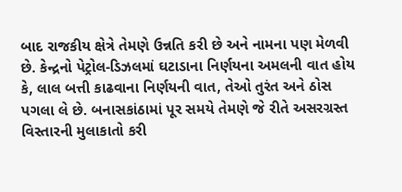બાદ રાજકીય ક્ષેત્રે તેમણે ઉન્નતિ કરી છે અને નામના પણ મેળવી છે. કેન્દ્રનો પેટ્રોલ-ડિઝલમાં ઘટાડાના નિર્ણયના અમલની વાત હોય કે, લાલ બત્તી કાઢવાના નિર્ણયની વાત, તેઓ તુરંત અને ઠોસ પગલા લે છે. બનાસકાંઠામાં પૂર સમયે તેમણે જે રીતે અસરગ્રસ્ત વિસ્તારની મુલાકાતો કરી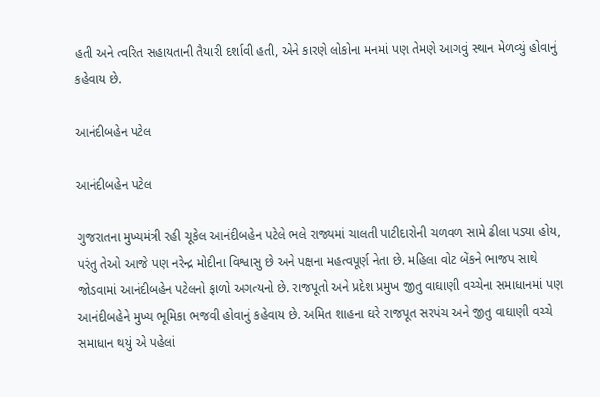હતી અને ત્વરિત સહાયતાની તૈયારી દર્શાવી હતી, એને કારણે લોકોના મનમાં પણ તેમણે આગવું સ્થાન મેળવ્યું હોવાનું કહેવાય છે.

આનંદીબહેન પટેલ

આનંદીબહેન પટેલ

ગુજરાતના મુખ્યમંત્રી રહી ચૂકેલ આનંદીબહેન પટેલે ભલે રાજ્યમાં ચાલતી પાટીદારોની ચળવળ સામે ઢીલા પડ્યા હોય, પરંતુ તેઓ આજે પણ નરેન્દ્ર મોદીના વિશ્વાસુ છે અને પક્ષના મહત્વપૂર્ણ નેતા છે. મહિલા વોટ બેંકને ભાજપ સાથે જોડવામાં આનંદીબહેન પટેલનો ફાળો અગત્યનો છે. રાજપૂતો અને પ્રદેશ પ્રમુખ જીતુ વાઘાણી વચ્ચેના સમાધાનમાં પણ આનંદીબહેને મુખ્ય ભૂમિકા ભજવી હોવાનું કહેવાય છે. અમિત શાહના ઘરે રાજપૂત સરપંચ અને જીતુ વાઘાણી વચ્ચે સમાધાન થયું એ પહેલાં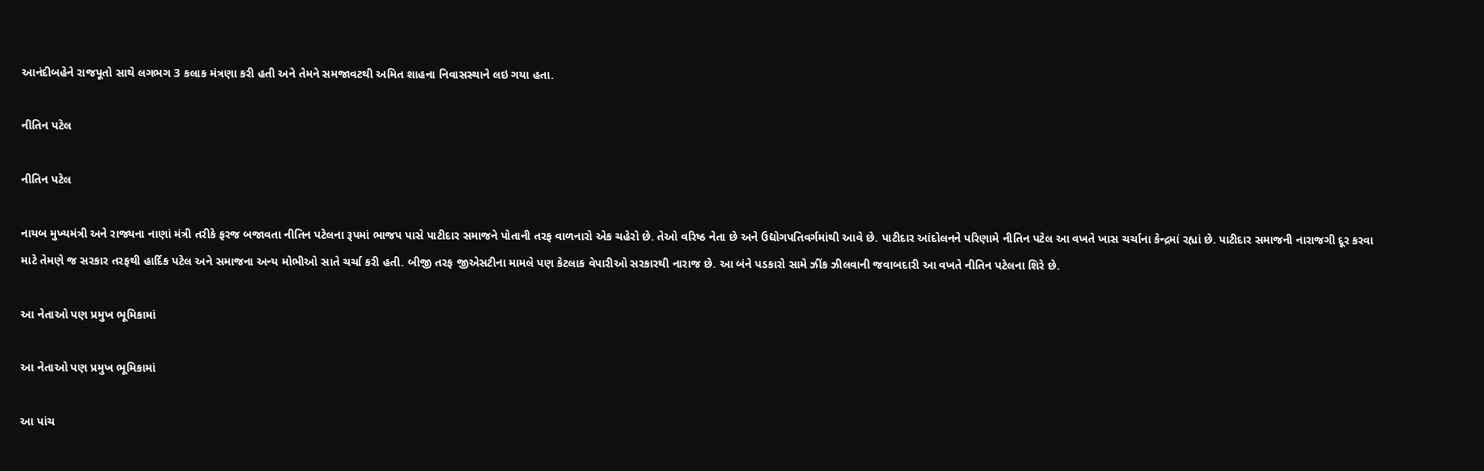આનંદીબહેને રાજપૂતો સાથે લગભગ 3 કલાક મંત્રણા કરી હતી અને તેમને સમજાવટથી અમિત શાહના નિવાસસ્થાને લઇ ગયા હતા.

નીતિન પટેલ

નીતિન પટેલ

નાયબ મુખ્યમંત્રી અને રાજ્યના નાણાં મંત્રી તરીકે ફરજ બજાવતા નીતિન પટેલના રૂપમાં ભાજપ પાસે પાટીદાર સમાજને પોતાની તરફ વાળનારો એક ચહેરો છે. તેઓ વરિષ્ઠ નેતા છે અને ઉદ્યોગપતિવર્ગમાંથી આવે છે. પાટીદાર આંદોલનને પરિણામે નીતિન પટેલ આ વખતે ખાસ ચર્ચાના કેન્દ્રમાં રહ્યાં છે. પાટીદાર સમાજની નારાજગી દૂર કરવા માટે તેમણે જ સરકાર તરફથી હાર્દિક પટેલ અને સમાજના અન્ય મોભીઓ સાતે ચર્ચા કરી હતી. બીજી તરફ જીએસટીના મામલે પણ કેટલાક વેપારીઓ સરકારથી નારાજ છે. આ બંને પડકારો સામે ઝીંક ઝીલવાની જવાબદારી આ વખતે નીતિન પટેલના શિરે છે.

આ નેતાઓ પણ પ્રમુખ ભૂમિકામાં

આ નેતાઓ પણ પ્રમુખ ભૂમિકામાં

આ પાંચ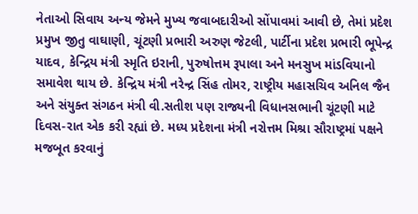નેતાઓ સિવાય અન્ય જેમને મુખ્ય જવાબદારીઓ સોંપાવમાં આવી છે, તેમાં પ્રદેશ પ્રમુખ જીતુ વાઘાણી, ચૂંટણી પ્રભારી અરુણ જેટલી, પાર્ટીના પ્રદેશ પ્રભારી ભૂપેન્દ્ર યાદવ, કેન્દ્રિય મંત્રી સ્મૃતિ ઇરાની, પુરુષોત્તમ રૂપાલા અને મનસુખ માંડવિયાનો સમાવેશ થાય છે. કેન્દ્રિય મંત્રી નરેન્દ્ર સિંહ તોમર, રાષ્ટ્રીય મહાસચિવ અનિલ જૈન અને સંયુક્ત સંગઠન મંત્રી વી.સતીશ પણ રાજ્યની વિધાનસભાની ચૂંટણી માટે દિવસ-રાત એક કરી રહ્યાં છે. મધ્ય પ્રદેશના મંત્રી નરોત્તમ મિશ્રા સૌરાષ્ટ્રમાં પક્ષને મજબૂત કરવાનું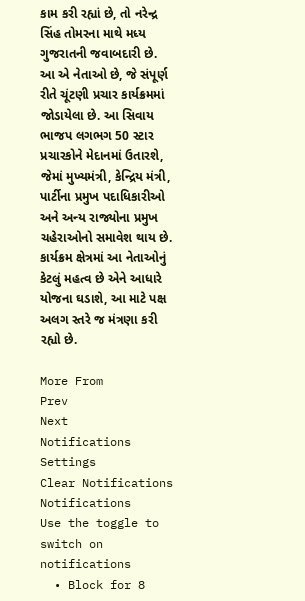કામ કરી રહ્યાં છે, તો નરેન્દ્ર સિંહ તોમરના માથે મધ્ય ગુજરાતની જવાબદારી છે. આ એ નેતાઓ છે, જે સંપૂર્ણ રીતે ચૂંટણી પ્રચાર કાર્યક્રમમાં જોડાયેલા છે. આ સિવાય ભાજપ લગભગ 50 સ્ટાર પ્રચારકોને મેદાનમાં ઉતારશે, જેમાં મુખ્યમંત્રી, કેન્દ્રિય મંત્રી, પાર્ટીના પ્રમુખ પદાધિકારીઓ અને અન્ય રાજ્યોના પ્રમુખ ચહેરાઓનો સમાવેશ થાય છે. કાર્યક્રમ ક્ષેત્રમાં આ નેતાઓનું કેટલું મહત્વ છે એને આધારે યોજના ઘડાશે, આ માટે પક્ષ અલગ સ્તરે જ મંત્રણા કરી રહ્યો છે.

More From
Prev
Next
Notifications
Settings
Clear Notifications
Notifications
Use the toggle to switch on notifications
  • Block for 8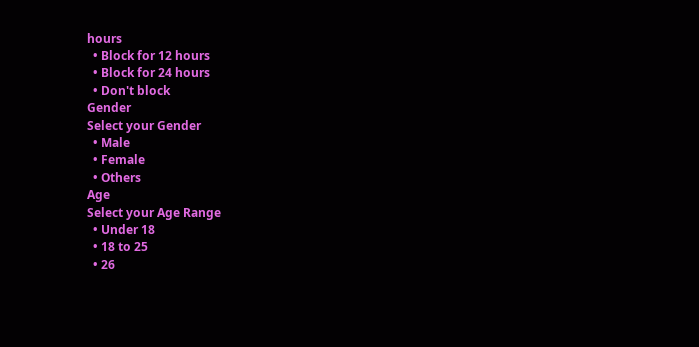hours
  • Block for 12 hours
  • Block for 24 hours
  • Don't block
Gender
Select your Gender
  • Male
  • Female
  • Others
Age
Select your Age Range
  • Under 18
  • 18 to 25
  • 26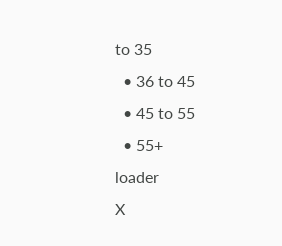to 35
  • 36 to 45
  • 45 to 55
  • 55+
loader
X